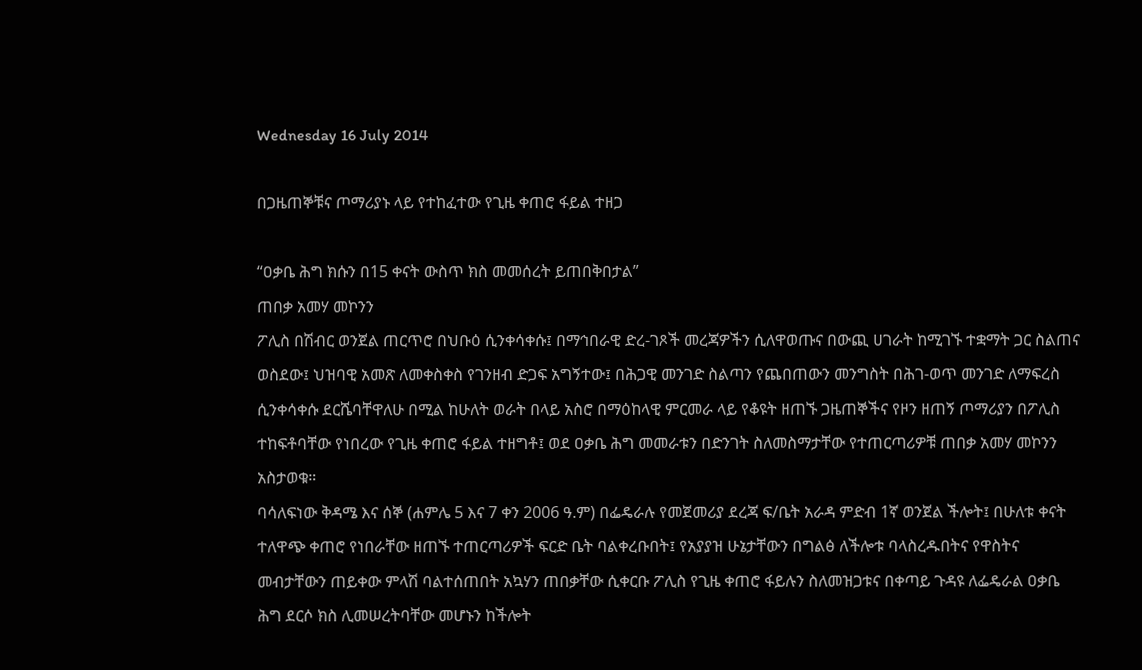Wednesday 16 July 2014

በጋዜጠኞቹና ጦማሪያኑ ላይ የተከፈተው የጊዜ ቀጠሮ ፋይል ተዘጋ

“ዐቃቤ ሕግ ክሱን በ15 ቀናት ውስጥ ክስ መመሰረት ይጠበቅበታል”
ጠበቃ አመሃ መኮንን
ፖሊስ በሽብር ወንጀል ጠርጥሮ በህቡዕ ሲንቀሳቀሱ፤ በማኅበራዊ ድረ-ገጾች መረጃዎችን ሲለዋወጡና በውጪ ሀገራት ከሚገኙ ተቋማት ጋር ስልጠና ወስደው፤ ህዝባዊ አመጽ ለመቀስቀስ የገንዘብ ድጋፍ አግኝተው፤ በሕጋዊ መንገድ ስልጣን የጨበጠውን መንግስት በሕገ-ወጥ መንገድ ለማፍረስ ሲንቀሳቀሱ ደርሼባቸዋለሁ በሚል ከሁለት ወራት በላይ አስሮ በማዕከላዊ ምርመራ ላይ የቆዩት ዘጠኙ ጋዜጠኞችና የዞን ዘጠኝ ጦማሪያን በፖሊስ ተከፍቶባቸው የነበረው የጊዜ ቀጠሮ ፋይል ተዘግቶ፤ ወደ ዐቃቤ ሕግ መመራቱን በድንገት ስለመስማታቸው የተጠርጣሪዎቹ ጠበቃ አመሃ መኮንን አስታወቁ።
ባሳለፍነው ቅዳሜ እና ሰኞ (ሐምሌ 5 እና 7 ቀን 2006 ዓ.ም) በፌዴራሉ የመጀመሪያ ደረጃ ፍ/ቤት አራዳ ምድብ 1ኛ ወንጀል ችሎት፤ በሁለቱ ቀናት ተለዋጭ ቀጠሮ የነበራቸው ዘጠኙ ተጠርጣሪዎች ፍርድ ቤት ባልቀረቡበት፤ የአያያዝ ሁኔታቸውን በግልፅ ለችሎቱ ባላስረዱበትና የዋስትና መብታቸውን ጠይቀው ምላሽ ባልተሰጠበት አኳሃን ጠበቃቸው ሲቀርቡ ፖሊስ የጊዜ ቀጠሮ ፋይሉን ስለመዝጋቱና በቀጣይ ጉዳዩ ለፌዴራል ዐቃቤ ሕግ ደርሶ ክስ ሊመሠረትባቸው መሆኑን ከችሎት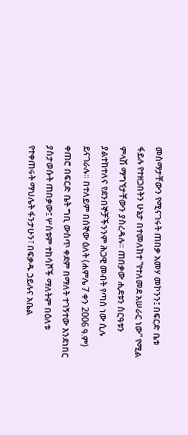መስማታቸውን የሚናገሩት ጠበቃ አመሃ መኮንን፤ በፍርድ ቤቱ ፋይሉ የተዘጋበትን ሁኔታ በተመለከተ “የተለመደ አሠራር ነው” የሚል ምላሽ ማግኘታቸውን ያስረዳሉ። ጠበቃው ሒደቱን ስርዓቱን ያልተከተለና የደንበኞቻችንንም ሕጋዊ መብት የጣሰ ነው ሲሉ ይናገራሉ። በተለይም በሰኞው ዕለት (ሐምሌ 7 ቀን 2006 ዓ.ም) ቀጠሮ በፍርድ ቤት ግቢ ውስጥ ቀደም በማለት ተገኝተው እንደነበር ያስታወሱት ጠበቃው፤ ሦስቱም ተከሳሾች ማለትም በዕለቱ የተቀጠሩት ማህሌት ፋንታሁን፣ በፍቃዱ ኃይሉና አቤል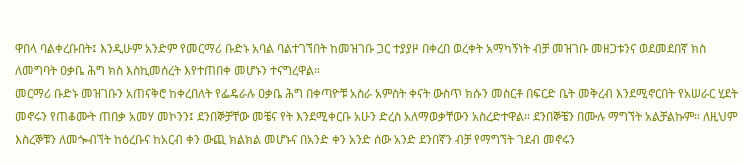ዋበላ ባልቀረቡበት፤ እንዲሁም አንድም የመርማሪ ቡድኑ አባል ባልተገኘበት ከመዝገቡ ጋር ተያያዞ በቀረበ ወረቀት አማካኝነት ብቻ መዝገቡ መዘጋቱንና ወደመደበኛ ክስ ለመግባት ዐቃቤ ሕግ ክስ እስኪመሰረት እየተጠበቀ መሆኑን ተናግረዋል።
መርማሪ ቡድኑ መዝገቡን አጠናቅሮ ከቀረበለት የፌዴራሉ ዐቃቤ ሕግ በቀጣዮቹ አስራ አምስት ቀናት ውስጥ ክሱን መስርቶ በፍርድ ቤት መቅረብ እንደሚኖርበት የአሠራር ሂደት መኖሩን የጠቆሙት ጠበቃ አመሃ መኮንን፤ ደንበኞቻቸው መቼና የት እንደሚቀርቡ አሁን ድረስ አለማወቃቸውን አስረድተዋል። ደንበኞቼን በሙሉ ማግኘት አልቻልኩም። ለዚህም እስረኞቹን ለመጐብኘት ከዕረቡና ከአርብ ቀን ውጪ ክልክል መሆኑና በአንድ ቀን አንድ ሰው አንድ ደንበኛን ብቻ የማግኘት ገደብ መኖሩን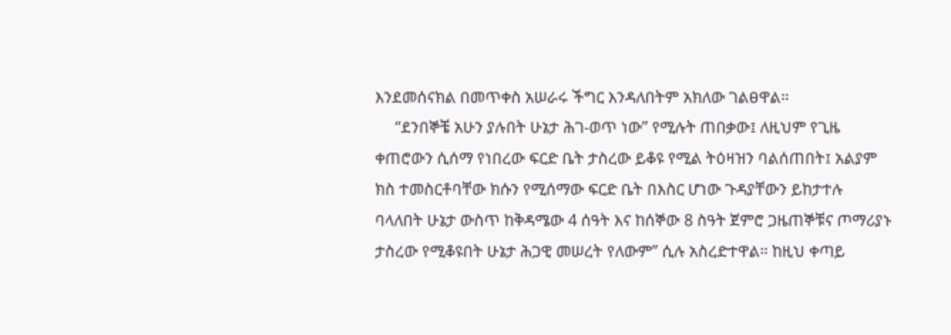እንደመሰናክል በመጥቀስ አሠራሩ ችግር እንዳለበትም አክለው ገልፀዋል።
     “ደንበኞቼ አሁን ያሉበት ሁኔታ ሕገ-ወጥ ነው” የሚሉት ጠበቃው፤ ለዚህም የጊዜ ቀጠሮውን ሲሰማ የነበረው ፍርድ ቤት ታስረው ይቆዩ የሚል ትዕዛዝን ባልሰጠበት፤ አልያም ክስ ተመስርቶባቸው ክሱን የሚሰማው ፍርድ ቤት በእስር ሆነው ጉዳያቸውን ይከታተሉ ባላለበት ሁኔታ ውስጥ ከቅዳሜው 4 ሰዓት እና ከሰኞው 8 ስዓት ጀምሮ ጋዜጠኞቹና ጦማሪያኑ ታስረው የሚቆዩበት ሁኔታ ሕጋዊ መሠረት የለውም” ሲሉ አስረድተዋል። ከዚህ ቀጣይ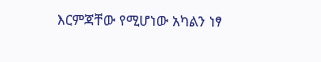እርምጃቸው የሚሆነው አካልን ነፃ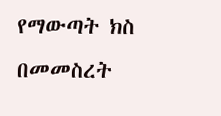የማውጣት ክስ በመመስረት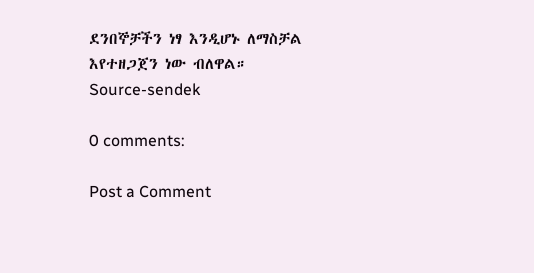ደንበኞቻችን ነፃ እንዲሆኑ ለማስቻል እየተዘጋጀን ነው ብለዋል።
Source-sendek

0 comments:

Post a Comment